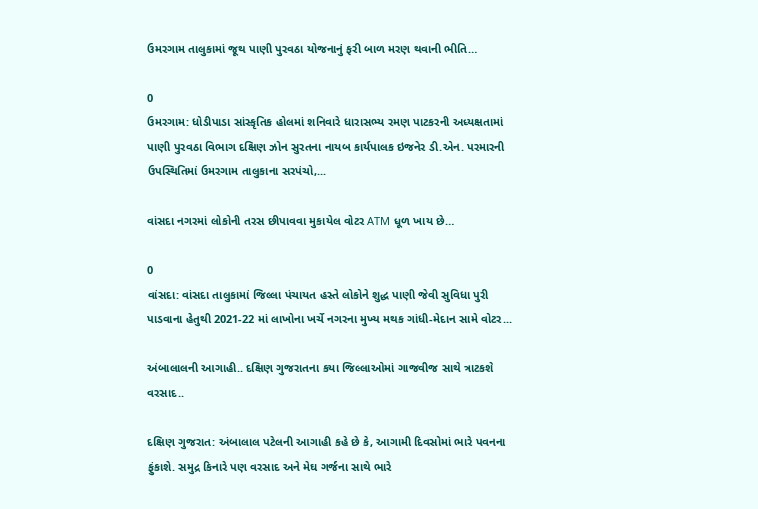ઉમરગામ તાલુકામાં જૂથ પાણી પુરવઠા યોજનાનું ફરી બાળ મરણ થવાની ભીતિ…

0
ઉમરગામ: ધોડીપાડા સાંસ્કૃતિક હોલમાં શનિવારે ધારાસભ્ય રમણ પાટકરની અધ્યક્ષતામાં પાણી પુરવઠા વિભાગ દક્ષિણ ઝોન સુરતના નાયબ કાર્યપાલક ઇજનેર ડી.એન. પરમારની ઉપસ્થિતિમાં ઉમરગામ તાલુકાના સરપંચો,...

વાંસદા નગરમાં લોકોની તરસ છીપાવવા મુકાયેલ વોટર ATM ધૂળ ખાય છે…

0
વાંસદા: વાંસદા તાલુકામાં જિલ્લા પંચાયત હસ્તે લોકોને શુદ્ધ પાણી જેવી સુવિધા પુરી પાડવાના હેતુથી 2021-22 માં લાખોના ખર્ચે નગરના મુખ્ય મથક ગાંધી-મેદાન સામે વોટર...

અંબાલાલની આગાહી.. દક્ષિણ ગુજરાતના કયા જિલ્લાઓમાં ગાજવીજ સાથે ત્રાટકશે વરસાદ..

દક્ષિણ ગુજરાત: અંબાલાલ પટેલની આગાહી કહે છે કે, આગામી દિવસોમાં ભારે પવનના ફુંકાશે. સમુદ્ર કિનારે પણ વરસાદ અને મેઘ ગર્જના સાથે ભારે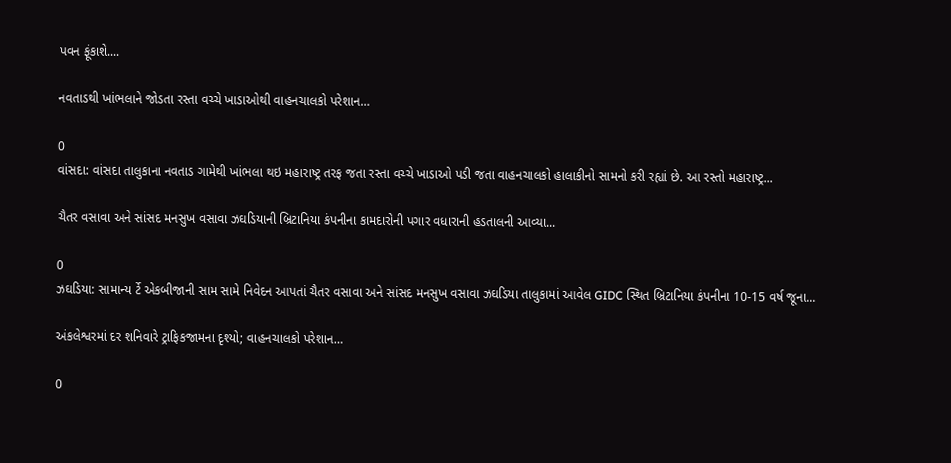પવન ફૂંકાશે....

નવતાડથી ખાંભલાને જોડતા રસ્તા વચ્ચે ખાડાઓથી વાહનચાલકો પરેશાન…

0
વાંસદા: વાંસદા તાલુકાના નવતાડ ગામેથી ખાંભલા થઇ મહારાષ્ટ્ર તરફ જતા રસ્તા વચ્ચે ખાડાઓ પડી જતા વાહનચાલકો હાલાકીનો સામનો કરી રહ્યાં છે. આ રસ્તો મહારાષ્ટ્ર...

ચૈતર વસાવા અને સાંસદ મનસુખ વસાવા ઝઘડિયાની બ્રિટાનિયા કંપનીના કામદારોની પગાર વધારાની હડતાલની આવ્યા...

0
ઝઘડિયા: સામાન્ય ર્ટે એકબીજાની સામ સામે નિવેદન આપતાં ચૈતર વસાવા અને સાંસદ મનસુખ વસાવા ઝઘડિયા તાલુકામાં આવેલ GIDC સ્થિત બ્રિટાનિયા કંપનીના 10-15 વર્ષ જૂના...

અંકલેશ્વરમાં દર શનિવારે ટ્રાફિકજામના દૃશ્યો; વાહનચાલકો પરેશાન…

0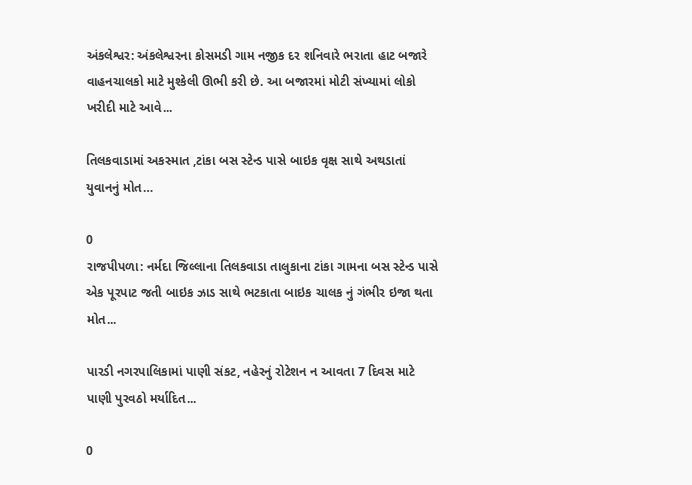અંકલેશ્વર: અંકલેશ્વરના કોસમડી ગામ નજીક દર શનિવારે ભરાતા હાટ બજારે વાહનચાલકો માટે મુશ્કેલી ઊભી કરી છે. આ બજારમાં મોટી સંખ્યામાં લોકો ખરીદી માટે આવે...

તિલકવાડામાં અકસ્માત ,ટાંકા બસ સ્ટેન્ડ પાસે બાઇક વૃક્ષ સાથે અથડાતાં યુવાનનું મોત…

0
રાજપીપળા: નર્મદા જિલ્લાના તિલકવાડા તાલુકાના ટાંકા ગામના બસ સ્ટેન્ડ પાસે એક પૂરપાટ જતી બાઇક ઝાડ સાથે ભટકાતા બાઇક ચાલક નું ગંભીર ઇજા થતા મોત...

પારડી નગરપાલિકામાં પાણી સંકટ, નહેરનું રોટેશન ન આવતા 7 દિવસ માટે પાણી પુરવઠો મર્યાદિત...

0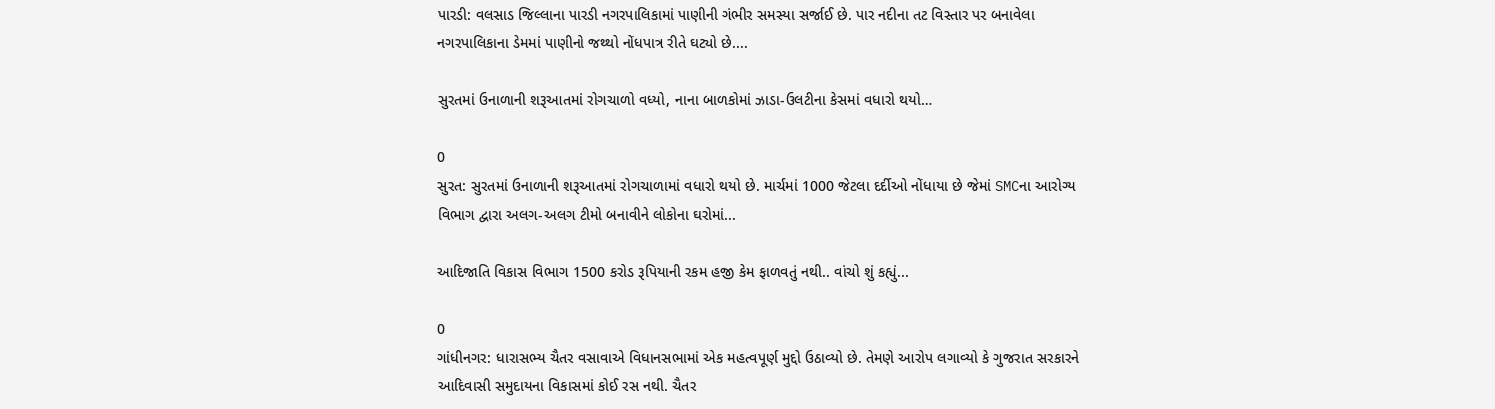પારડી: વલસાડ જિલ્લાના પારડી નગરપાલિકામાં પાણીની ગંભીર સમસ્યા સર્જાઈ છે. પાર નદીના તટ વિસ્તાર પર બનાવેલા નગરપાલિકાના ડેમમાં પાણીનો જથ્થો નોંધપાત્ર રીતે ઘટ્યો છે....

સુરતમાં ઉનાળાની શરૂઆતમાં રોગચાળો વધ્યો, નાના બાળકોમાં ઝાડા-ઉલટીના કેસમાં વધારો થયો…

0
સુરત: સુરતમાં ઉનાળાની શરૂઆતમાં રોગચાળામાં વધારો થયો છે. માર્ચમાં 1000 જેટલા દર્દીઓ નોંધાયા છે જેમાં SMCના આરોગ્ય વિભાગ દ્વારા અલગ-અલગ ટીમો બનાવીને લોકોના ઘરોમાં...

આદિજાતિ વિકાસ વિભાગ 1500 કરોડ રૂપિયાની રકમ હજી કેમ ફાળવતું નથી.. વાંચો શું કહ્યું...

0
ગાંધીનગર: ધારાસભ્ય ચૈતર વસાવાએ વિધાનસભામાં એક મહત્વપૂર્ણ મુદ્દો ઉઠાવ્યો છે. તેમણે આરોપ લગાવ્યો કે ગુજરાત સરકારને આદિવાસી સમુદાયના વિકાસમાં કોઈ રસ નથી. ચૈતર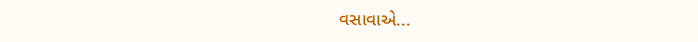વસાવાએ...